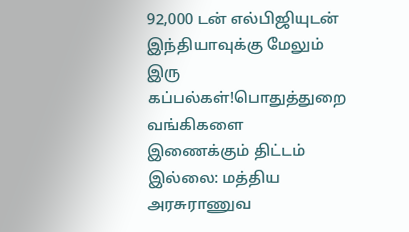92,000 டன் எல்பிஜியுடன் இந்தியாவுக்கு மேலும் இரு கப்பல்கள்!பொதுத்துறை வங்கிகளை இணைக்கும் திட்டம் இல்லை: மத்திய அரசுராணுவ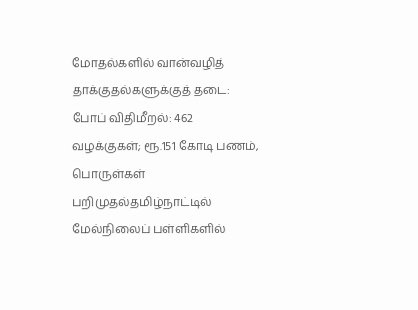மோதல்களில் வான்வழித் தாக்குதல்களுக்குத் தடை: போப் விதிமீறல்: 462 வழக்குகள்; ரூ.151 கோடி பணம், பொருள்கள் பறிமுதல்தமிழ்நாட்டில் மேல்நிலைப் பள்ளிகளில்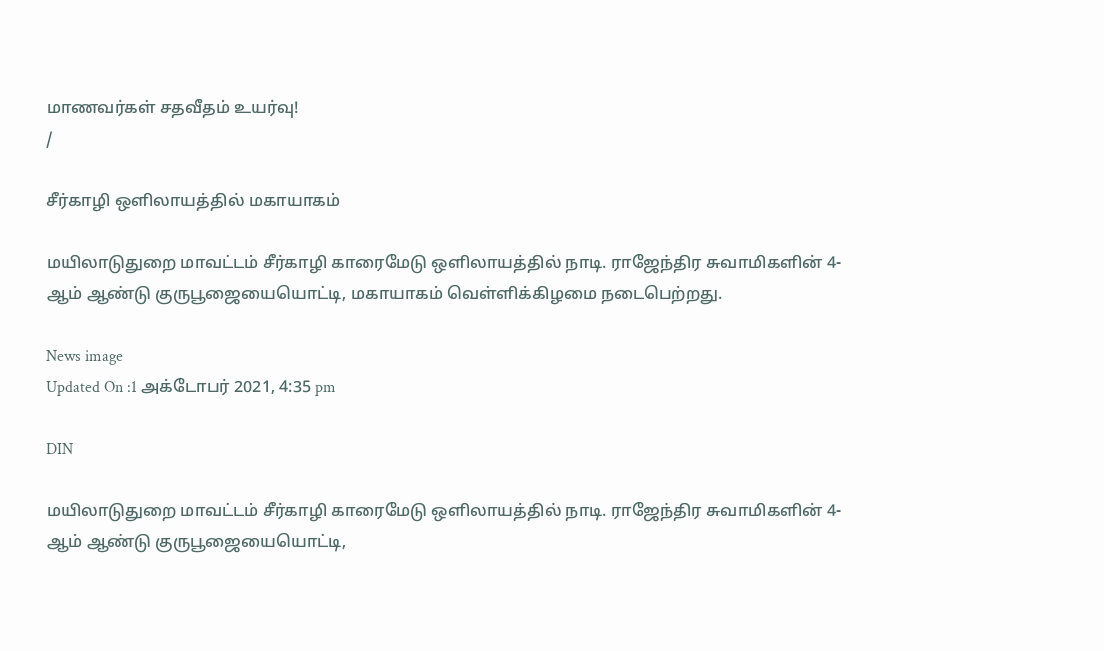மாணவர்கள் சதவீதம் உயர்வு!
/

சீர்காழி ஒளிலாயத்தில் மகாயாகம்

மயிலாடுதுறை மாவட்டம் சீர்காழி காரைமேடு ஒளிலாயத்தில் நாடி. ராஜேந்திர சுவாமிகளின் 4-ஆம் ஆண்டு குருபூஜையையொட்டி, மகாயாகம் வெள்ளிக்கிழமை நடைபெற்றது.

News image
Updated On :1 அக்டோபர் 2021, 4:35 pm

DIN

மயிலாடுதுறை மாவட்டம் சீர்காழி காரைமேடு ஒளிலாயத்தில் நாடி. ராஜேந்திர சுவாமிகளின் 4-ஆம் ஆண்டு குருபூஜையையொட்டி,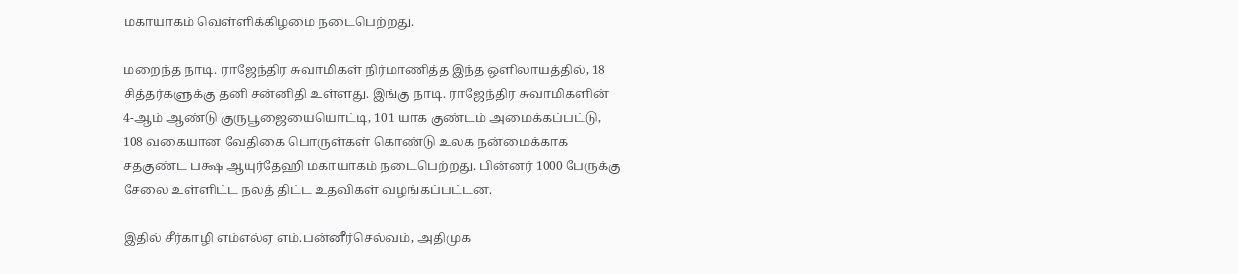மகாயாகம் வெள்ளிக்கிழமை நடைபெற்றது.

மறைந்த நாடி. ராஜேந்திர சுவாமிகள் நிர்மாணித்த இந்த ஒளிலாயத்தில், 18 சித்தர்களுக்கு தனி சன்னிதி உள்ளது. இங்கு நாடி. ராஜேந்திர சுவாமிகளின் 4-ஆம் ஆண்டு குருபூஜையையொட்டி, 101 யாக குண்டம் அமைக்கப்பட்டு, 108 வகையான வேதிகை பொருள்கள் கொண்டு உலக நன்மைக்காக சதகுண்ட பக்ஷ ஆயுர்தேஹி மகாயாகம் நடைபெற்றது. பின்னர் 1000 பேருக்கு சேலை உள்ளிட்ட நலத் திட்ட உதவிகள் வழங்கப்பட்டன.

இதில் சீர்காழி எம்எல்ஏ எம்.பன்னீர்செல்வம், அதிமுக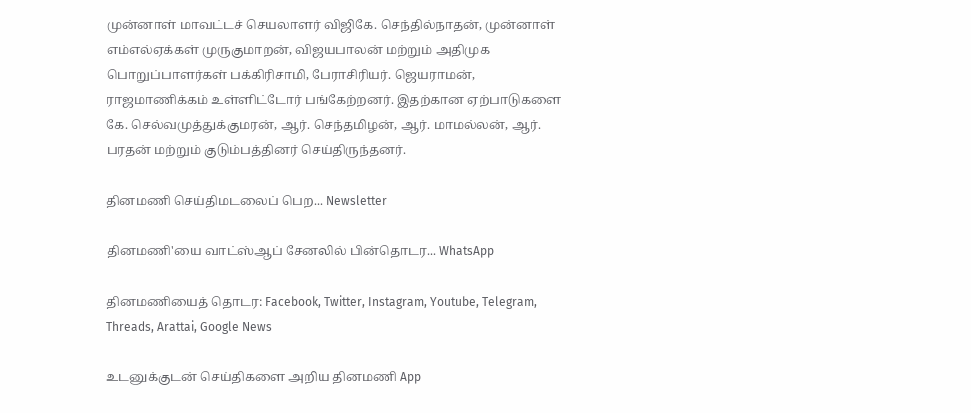முன்னாள் மாவட்டச் செயலாளர் விஜிகே. செந்தில்நாதன், முன்னாள் எம்எல்ஏக்கள் முருகுமாறன், விஜயபாலன் மற்றும் அதிமுக பொறுப்பாளர்கள் பக்கிரிசாமி, பேராசிரியர். ஜெயராமன், ராஜமாணிக்கம் உள்ளிட்டோர் பங்கேற்றனர். இதற்கான ஏற்பாடுகளை கே. செல்வமுத்துக்குமரன், ஆர். செந்தமிழன், ஆர். மாமல்லன், ஆர். பரதன் மற்றும் குடும்பத்தினர் செய்திருந்தனர்.

தினமணி செய்திமடலைப் பெற... Newsletter

தினமணி'யை வாட்ஸ்ஆப் சேனலில் பின்தொடர... WhatsApp

தினமணியைத் தொடர: Facebook, Twitter, Instagram, Youtube, Telegram, Threads, Arattai, Google News

உடனுக்குடன் செய்திகளை அறிய தினமணி App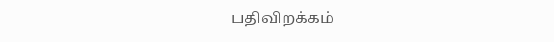பதிவிறக்கம்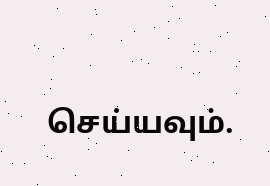செய்யவும்.